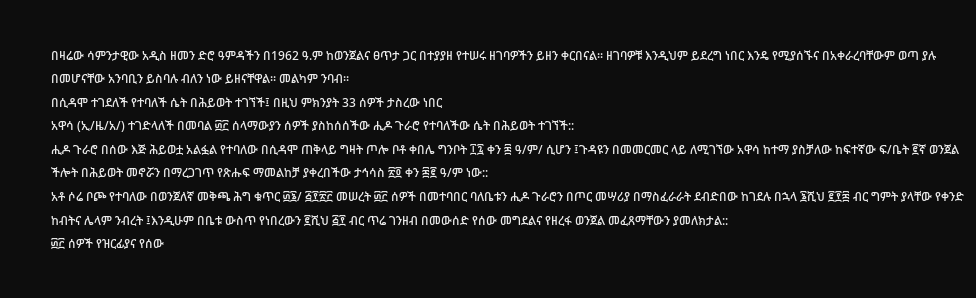በዛሬው ሳምንታዊው አዲስ ዘመን ድሮ ዓምዳችን በ1962 ዓ.ም ከወንጀልና ፀጥታ ጋር በተያያዘ የተሠሩ ዘገባዎችን ይዘን ቀርበናል፡፡ ዘገባዎቹ እንዲህም ይደረግ ነበር እንዴ የሚያሰኙና በአቀራረባቸውም ወጣ ያሉ በመሆናቸው አንባቢን ይስባሉ ብለን ነው ይዘናቸዋል፡፡ መልካም ንባብ፡፡
በሲዳሞ ተገደለች የተባለች ሴት በሕይወት ተገኘች፤ በዚህ ምክንያት 33 ሰዎች ታስረው ነበር
አዋሳ (ኢ/ዜ/አ/) ተገድላለች በመባል ፴፫ ሰላማውያን ሰዎች ያስከሰሰችው ሒዶ ጉራሮ የተባለችው ሴት በሕይወት ተገኘች::
ሒዶ ጉራሮ በሰው እጅ ሕይወቷ አልፏል የተባለው በሲዳሞ ጠቅላይ ግዛት ጦሎ ቦቶ ቀበሌ ግንቦት ፲፯ ቀን ፷ ዓ/ም/ ሲሆን ፤ጉዳዩን በመመርመር ላይ ለሚገኘው አዋሳ ከተማ ያስቻለው ከፍተኛው ፍ/ቤት ፪ኛ ወንጀል ችሎት በሕይወት መኖሯን በማረጋገጥ የጽሑፍ ማመልከቻ ያቀረበችው ታኅሳስ ፳፬ ቀን ፷፪ ዓ/ም ነው::
አቶ ሶሬ ቦጮ የተባለው በወንጀለኛ መቅጫ ሕግ ቁጥር ፴፮/ ፭፻፳፫ መሠረት ፴፫ ሰዎች በመተባበር ባለቤቱን ሒዶ ጉራሮን በጦር መሣሪያ በማስፈራራት ደብድበው ከገደሉ በኋላ ፮ሺህ ፪፻፷ ብር ግምት ያላቸው የቀንድ ከብትና ሌላም ንብረት ፤እንዲሁም በቤቱ ውስጥ የነበረውን ፪ሺህ ፭፻ ብር ጥሬ ገንዘብ በመውሰድ የሰው መግደልና የዘረፋ ወንጀል መፈጸማቸውን ያመለክታል::
፴፫ ሰዎች የዝርፊያና የሰው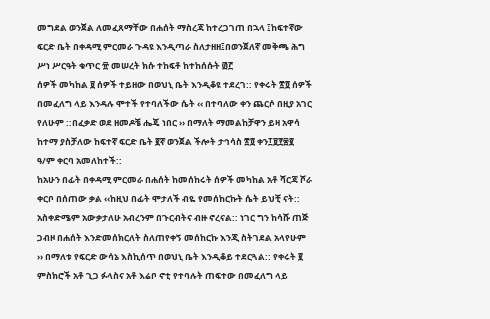መግደል ወንጀል ለመፈጸማቸው በሐሰት ማስረጃ ከተረጋገጠ በኋላ ፤ከፍተኛው ፍርድ ቤት በቀዳሚ ምርመራ ጉዳዩ እንዲጣራ ስለታዘዘ፤በወንጀለኛ መቅጫ ሕግ ሥነ ሥርዓት ቁጥር ፹ መሠረት ክሱ ተከፍቶ ከተከሰሱት ፴፫
ሰዎች መካከል ፱ ሰዎች ተይዘው በወህኒ ቤት እንዲቆዩ ተደረገ:: የቀሩት ፳፬ ሰዎች በመፈለግ ላይ እንዳሉ ሞተች የተባለችው ሴት ‹‹ በተባለው ቀን ጨርሶ በዚያ አገር የለሁም ::በፈቃድ ወደ ዘመዶቼ ሔጄ ነበር ›› በማለት ማመልከቻዋን ይዛ አዋሳ ከተማ ያስቻለው ከፍተኛ ፍርድ ቤት ፪ኛ ወንጀል ችሎት ታኅሳስ ፳፬ ቀን፲፱፻፷፪ ዓ/ም ቀርባ አመለከተች::
ከአሁን በፊት በቀዳሚ ምርመራ በሐሰት ከመሰከሩት ሰዎች መካከል አቶ ሻርጃ ሾራ ቀርቦ በሰጠው ቃል ‹‹ከዚህ በፊት ሞታለች ብዬ የመሰከርኩት ሴት ይህቺ ናት:: አስቀድሜም አውቃታለሁ አብረንም በጉርብትና ብዙ ኖረናል:: ነገር ግን ከሳሹ ጠጅ ጋብዞ በሐሰት እንድመሰክርለት ስለጠየቀኝ መሰከርኩ እንጂ ስትገደል አላየሁም ›› በማለቱ የፍርድ ውሳኔ እስኪሰጥ በወህኒ ቤት እንዲቆይ ተደርጓል:: የቀሩት ፪ ምስክሮች አቶ ጊጋ ፉላስና አቶ እሬቦ ኖቲ የተባሉት ጠፍተው በመፈለግ ላይ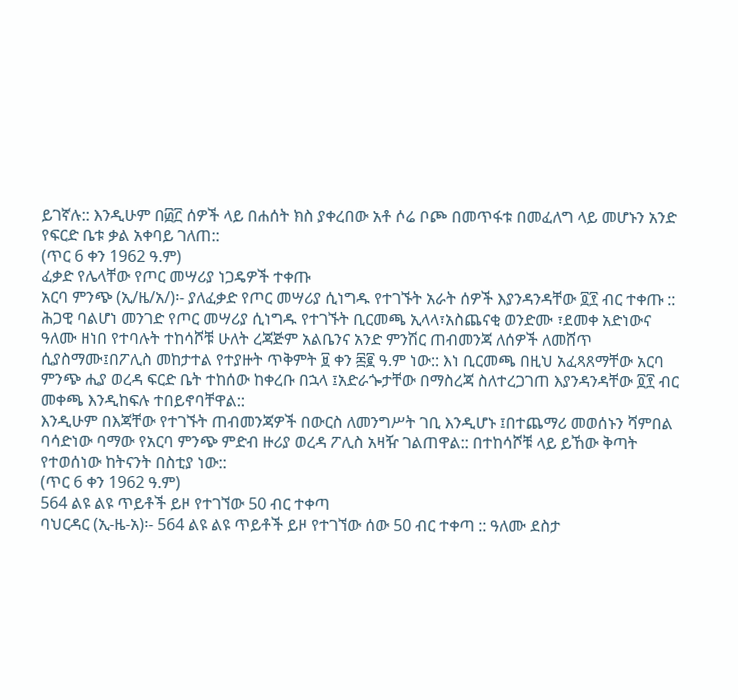ይገኛሉ:: እንዲሁም በ፴፫ ሰዎች ላይ በሐሰት ክስ ያቀረበው አቶ ሶሬ ቦጮ በመጥፋቱ በመፈለግ ላይ መሆኑን አንድ የፍርድ ቤቱ ቃል አቀባይ ገለጠ::
(ጥር 6 ቀን 1962 ዓ.ም)
ፈቃድ የሌላቸው የጦር መሣሪያ ነጋዴዎች ተቀጡ
አርባ ምንጭ (ኢ/ዜ/አ/)፡- ያለፈቃድ የጦር መሣሪያ ሲነግዱ የተገኙት አራት ሰዎች እያንዳንዳቸው ፬፻ ብር ተቀጡ ::
ሕጋዊ ባልሆነ መንገድ የጦር መሣሪያ ሲነግዱ የተገኙት ቢርመጫ ኢላላ፣አስጨናቂ ወንድሙ ፣ደመቀ አድነውና ዓለሙ ዘነበ የተባሉት ተከሳሾቹ ሁለት ረጃጅም አልቤንና አንድ ምንሽር ጠብመንጃ ለሰዎች ለመሸጥ ሲያስማሙ፤በፖሊስ መከታተል የተያዙት ጥቅምት ፱ ቀን ፷፪ ዓ.ም ነው:: እነ ቢርመጫ በዚህ አፈጻጸማቸው አርባ ምንጭ ሒያ ወረዳ ፍርድ ቤት ተከሰው ከቀረቡ በኋላ ፤አድራጐታቸው በማስረጃ ስለተረጋገጠ እያንዳንዳቸው ፬፻ ብር መቀጫ እንዲከፍሉ ተበይኖባቸዋል::
እንዲሁም በእጃቸው የተገኙት ጠብመንጃዎች በውርስ ለመንግሥት ገቢ እንዲሆኑ ፤በተጨማሪ መወሰኑን ሻምበል ባሳድነው ባማው የአርባ ምንጭ ምድብ ዙሪያ ወረዳ ፖሊስ አዛዥ ገልጠዋል:: በተከሳሾቹ ላይ ይኸው ቅጣት የተወሰነው ከትናንት በስቲያ ነው::
(ጥር 6 ቀን 1962 ዓ.ም)
564 ልዩ ልዩ ጥይቶች ይዞ የተገኘው 50 ብር ተቀጣ
ባህርዳር (ኢ-ዜ-አ)፡- 564 ልዩ ልዩ ጥይቶች ይዞ የተገኘው ሰው 50 ብር ተቀጣ :: ዓለሙ ደስታ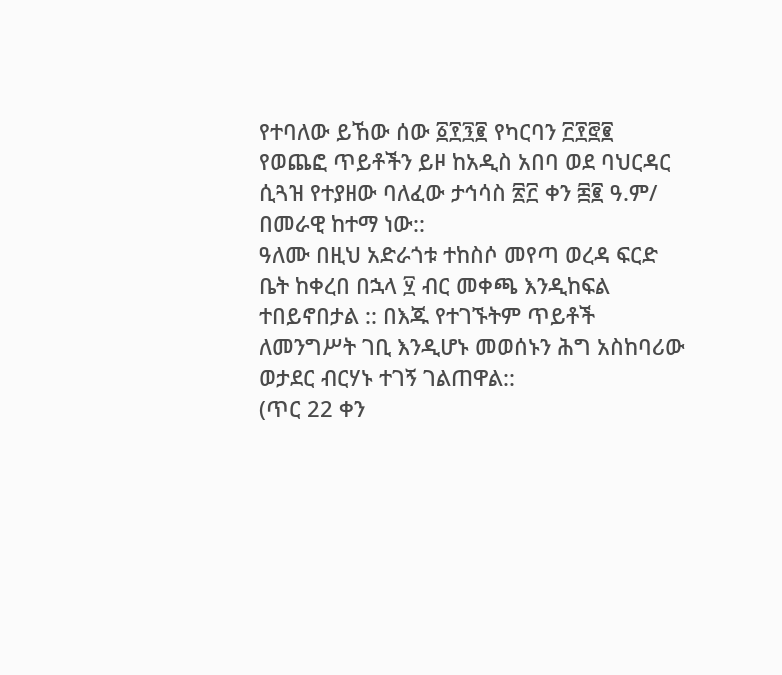የተባለው ይኸው ሰው ፩፻፺፪ የካርባን ፫፻፸፪ የወጨፎ ጥይቶችን ይዞ ከአዲስ አበባ ወደ ባህርዳር ሲጓዝ የተያዘው ባለፈው ታኅሳስ ፳፫ ቀን ፷፪ ዓ.ም/ በመራዊ ከተማ ነው::
ዓለሙ በዚህ አድራጎቱ ተከስሶ መየጣ ወረዳ ፍርድ ቤት ከቀረበ በኋላ ፶ ብር መቀጫ እንዲከፍል ተበይኖበታል :: በእጁ የተገኙትም ጥይቶች ለመንግሥት ገቢ እንዲሆኑ መወሰኑን ሕግ አስከባሪው ወታደር ብርሃኑ ተገኝ ገልጠዋል::
(ጥር 22 ቀን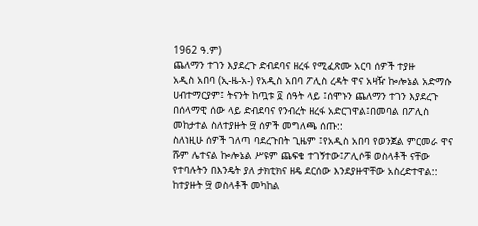1962 ዓ.ም)
ጨለማን ተገን እያደረጉ ድብደባና ዘረፋ የሚፈጽሙ አርባ ሰዎች ተያዙ
አዲስ አበባ (ኢ-ዜ-አ-) የአዲስ አበባ ፖሊስ ረዳት ዋና አዛዥ ኰሎኔል አድማሱ ሀብተማርያም፤ ትናንት ከጧቱ ፬ ሰዓት ላይ ፤ሰሞኑን ጨለማን ተገን እያደረጉ በሰላማዊ ሰው ላይ ድብደባና የንብረት ዘረፋ አድርገዋል፤በመባል በፖሊስ መከታተል ስለተያዙት ፵ ሰዎች መግለጫ ሰጡ::
ስለነዚሁ ሰዎች ገለጣ ባደረጉበት ጊዜም ፤የአዲስ አበባ የወንጀል ምርመራ ዋና ሹም ሌተናል ኰሎኔል ሥዩም ጨፍቄ ተገኝተው፤ፖሊሶቹ ወስላቶች ናቸው የተባሉትን በእንዴት ያለ ታክቲክና ዘዴ ደርሰው እንደያዙዋቸው አስረድተዋል::
ከተያዙት ፵ ወስላቶች መካከል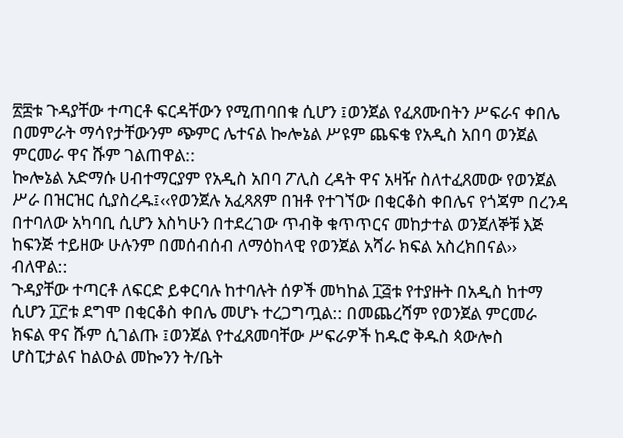፳፰ቱ ጉዳያቸው ተጣርቶ ፍርዳቸውን የሚጠባበቁ ሲሆን ፤ወንጀል የፈጸሙበትን ሥፍራና ቀበሌ በመምራት ማሳየታቸውንም ጭምር ሌተናል ኰሎኔል ሥዩም ጨፍቄ የአዲስ አበባ ወንጀል ምርመራ ዋና ሹም ገልጠዋል::
ኰሎኔል አድማሱ ሀብተማርያም የአዲስ አበባ ፖሊስ ረዳት ዋና አዛዥ ስለተፈጸመው የወንጀል ሥራ በዝርዝር ሲያስረዱ፤‹‹የወንጀሉ አፈጻጸም በዝቶ የተገኘው በቂርቆስ ቀበሌና የጎጃም በረንዳ በተባለው አካባቢ ሲሆን እስካሁን በተደረገው ጥብቅ ቁጥጥርና መከታተል ወንጀለኞቹ እጅ ከፍንጅ ተይዘው ሁሉንም በመሰብሰብ ለማዕከላዊ የወንጀል አሻራ ክፍል አስረክበናል›› ብለዋል::
ጉዳያቸው ተጣርቶ ለፍርድ ይቀርባሉ ከተባሉት ሰዎች መካከል ፲፭ቱ የተያዙት በአዲስ ከተማ ሲሆን ፲፫ቱ ደግሞ በቂርቆስ ቀበሌ መሆኑ ተረጋግጧል:: በመጨረሻም የወንጀል ምርመራ ክፍል ዋና ሹም ሲገልጡ ፤ወንጀል የተፈጸመባቸው ሥፍራዎች ከዱሮ ቅዱስ ጳውሎስ ሆስፒታልና ከልዑል መኰንን ት/ቤት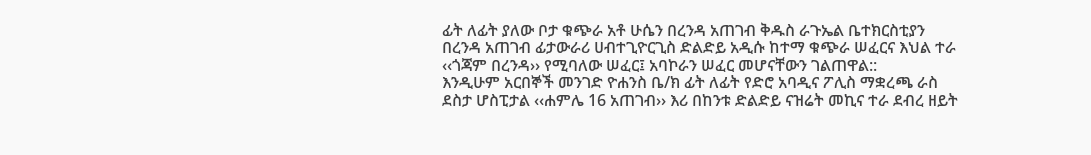ፊት ለፊት ያለው ቦታ ቁጭራ አቶ ሁሴን በረንዳ አጠገብ ቅዱስ ራጉኤል ቤተክርስቲያን በረንዳ አጠገብ ፊታውራሪ ሀብተጊዮርጊስ ድልድይ አዲሱ ከተማ ቁጭራ ሠፈርና እህል ተራ ‹‹ጎጃም በረንዳ›› የሚባለው ሠፈር፤ አባኮራን ሠፈር መሆናቸውን ገልጠዋል::
እንዲሁም አርበኞች መንገድ ዮሐንስ ቤ/ክ ፊት ለፊት የድሮ አባዲና ፖሊስ ማቋረጫ ራስ ደስታ ሆስፒታል ‹‹ሐምሌ 16 አጠገብ›› እሪ በከንቱ ድልድይ ናዝሬት መኪና ተራ ደብረ ዘይት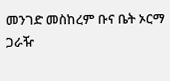መንገድ መስከረም ቡና ቤት ኦርማ ጋራዥ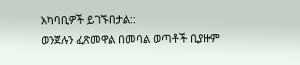አካባቢዎች ይገኙበታል::
ወንጀሉን ፈጽመዋል በመባል ወጣቶች ቢያዙም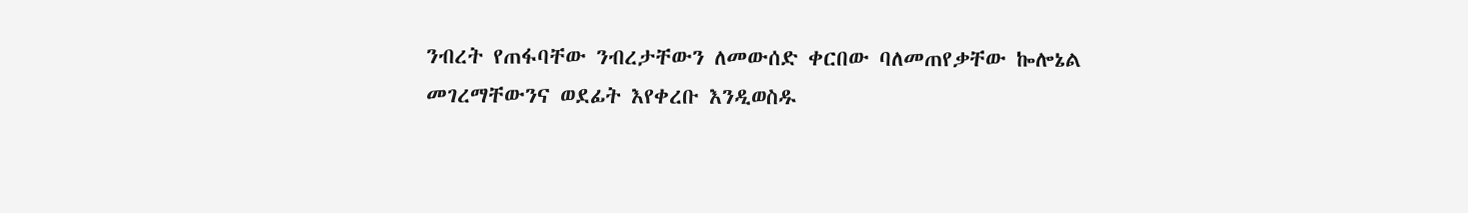ንብረት የጠፋባቸው ንብረታቸውን ለመውሰድ ቀርበው ባለመጠየቃቸው ኰሎኔል መገረማቸውንና ወደፊት እየቀረቡ እንዲወስዱ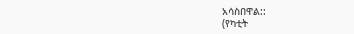አሳስበዋል::
(የካቲት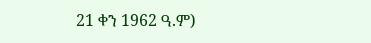21 ቀን 1962 ዓ.ም)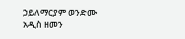ኃይለማርያም ወንድሙ
አዲስ ዘመን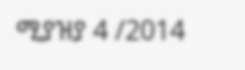ሚያዝያ 4 /2014